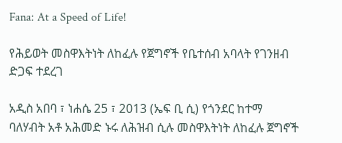Fana: At a Speed of Life!

የሕይወት መስዋእትነት ለከፈሉ የጀግኖች የቤተሰብ አባላት የገንዘብ ድጋፍ ተደረገ

አዲስ አበባ ፣ ነሐሴ 25 ፣ 2013 (ኤፍ ቢ ሲ) የጎንደር ከተማ ባለሃብት አቶ አሕመድ ኑሩ ለሕዝብ ሲሉ መስዋእትነት ለከፈሉ ጀግኖች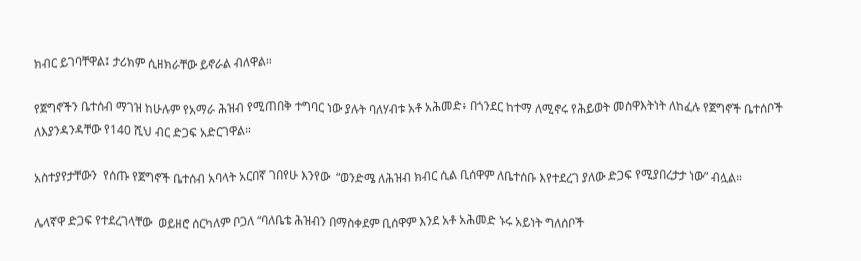ክብር ይገባቸዋል፤ ታሪክም ሲዘክራቸው ይኖራል ብለዋል።

የጀግኖችን ቤተሰብ ማገዝ ከሁሉም የአማራ ሕዝብ የሚጠበቅ ተግባር ነው ያሉት ባለሃብቱ አቶ አሕመድ፥ በጎንደር ከተማ ለሚኖሩ የሕይወት መስዋእትነት ለከፈሉ የጀግኖች ቤተሰቦች ለእያንዳንዳቸው የ140 ሺህ ብር ድጋፍ አድርገዋል።

አስተያየታቸውን  የሰጡ የጀግኖች ቤተሰብ አባላት አርበኛ ገበየሁ እንየው  “ወንድሜ ለሕዝብ ክብር ሲል ቢሰዋም ለቤተሰቡ እየተደረገ ያለው ድጋፍ የሚያበረታታ ነው” ብሏል።

ሌላኛዋ ድጋፍ የተደረገላቸው  ወይዘሮ ሰርካለም ቦጋለ “ባለቤቴ ሕዝብን በማስቀደም ቢሰዋም እንደ አቶ አሕመድ ኑሩ አይነት ግለሰቦች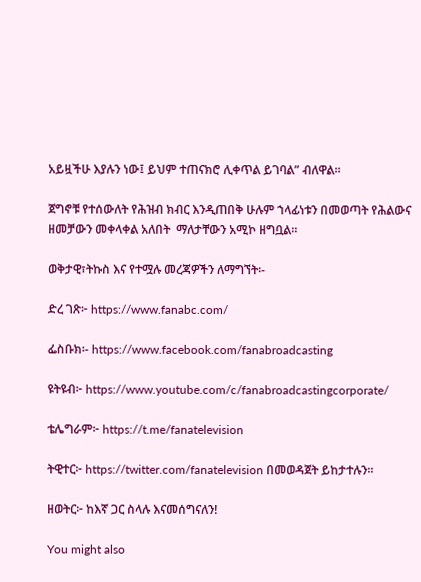አይዟችሁ እያሉን ነው፤ ይህም ተጠናክሮ ሊቀጥል ይገባል” ብለዋል።

ጀግኖቹ የተሰውለት የሕዝብ ክብር እንዲጠበቅ ሁሉም ኀላፊነቱን በመወጣት የሕልውና ዘመቻውን መቀላቀል አለበት  ማለታቸውን አሚኮ ዘግቧል።

ወቅታዊ፣ትኩስ እና የተሟሉ መረጃዎችን ለማግኘት፡-

ድረ ገጽ፦ https://www.fanabc.com/

ፌስቡክ፡- https://www.facebook.com/fanabroadcasting

ዩትዩብ፦ https://www.youtube.com/c/fanabroadcastingcorporate/

ቴሌግራም፦ https://t.me/fanatelevision

ትዊተር፦ https://twitter.com/fanatelevision በመወዳጀት ይከታተሉን፡፡

ዘወትር፦ ከእኛ ጋር ስላሉ እናመሰግናለን!

You might also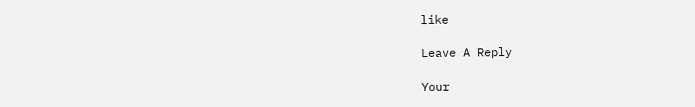like

Leave A Reply

Your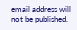email address will not be published.